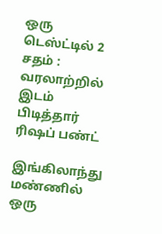ஒரு டெஸ்ட்டில் 2 சதம் : வரலாற்றில் இடம் பிடித்தார் ரிஷப் பண்ட்

இங்கிலாந்து மண்ணில் ஒரு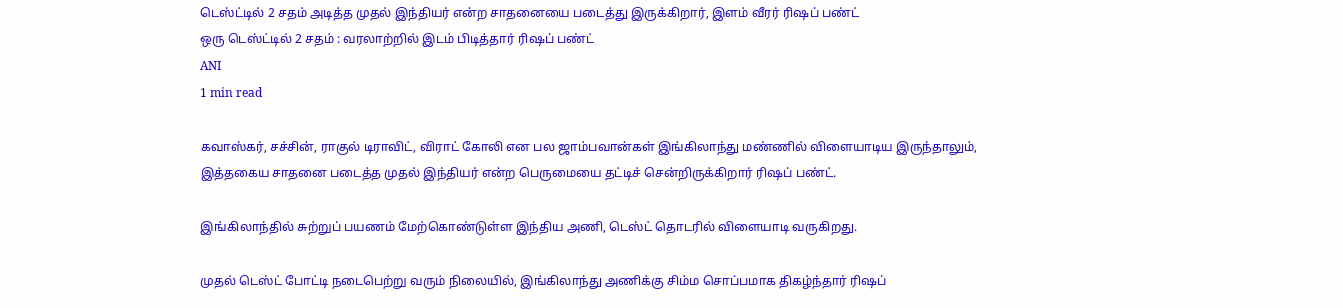டெஸ்ட்டில் 2 சதம் அடித்த முதல் இந்தியர் என்ற சாதனையை படைத்து இருக்கிறார், இளம் வீரர் ரிஷப் பண்ட்
ஒரு டெஸ்ட்டில் 2 சதம் : வரலாற்றில் இடம் பிடித்தார் ரிஷப் பண்ட்
ANI
1 min read

கவாஸ்கர், சச்சின், ராகுல் டிராவிட், விராட் கோலி என பல ஜாம்பவான்கள் இங்கிலாந்து மண்ணில் விளையாடிய இருந்தாலும், இத்தகைய சாதனை படைத்த முதல் இந்தியர் என்ற பெருமையை தட்டிச் சென்றிருக்கிறார் ரிஷப் பண்ட்.

இங்கிலாந்தில் சுற்றுப் பயணம் மேற்கொண்டுள்ள இந்திய அணி, டெஸ்ட் தொடரில் விளையாடி வருகிறது.

முதல் டெஸ்ட் போட்டி நடைபெற்று வரும் நிலையில், இங்கிலாந்து அணிக்கு சிம்ம சொப்பமாக திகழ்ந்தார் ரிஷப்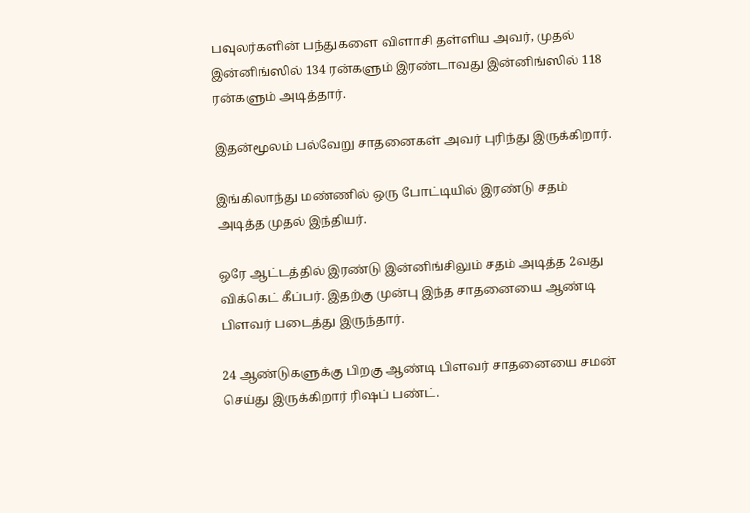பவுலர்களின் பந்துகளை விளாசி தள்ளிய அவர், முதல் இன்னிங்ஸில் 134 ரன்களும் இரண்டாவது இன்னிங்ஸில் 118 ரன்களும் அடித்தார்.

இதன்மூலம் பல்வேறு சாதனைகள் அவர் புரிந்து இருக்கிறார்.

இங்கிலாந்து மண்ணில் ஒரு போட்டியில் இரண்டு சதம் அடித்த முதல் இந்தியர்.

ஒரே ஆட்டத்தில் இரண்டு இன்னிங்சிலும் சதம் அடித்த 2வது விக்கெட் கீப்பர். இதற்கு முன்பு இந்த சாதனையை ஆண்டி பிளவர் படைத்து இருந்தார்.

24 ஆண்டுகளுக்கு பிறகு ஆண்டி பிளவர் சாதனையை சமன் செய்து இருக்கிறார் ரிஷப் பண்ட்.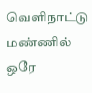வெளிநாட்டு மண்ணில் ஒரே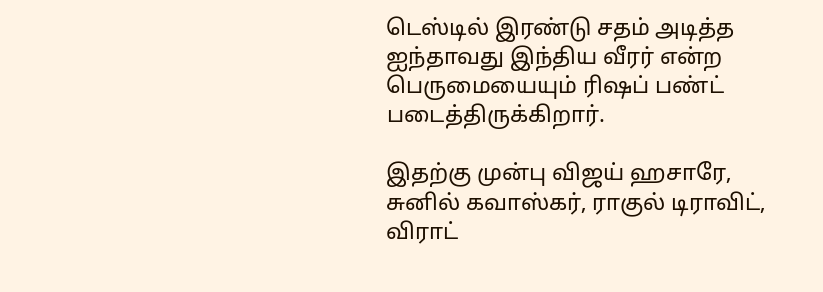டெஸ்டில் இரண்டு சதம் அடித்த ஐந்தாவது இந்திய வீரர் என்ற பெருமையையும் ரிஷப் பண்ட் படைத்திருக்கிறார்.

இதற்கு முன்பு விஜய் ஹசாரே, சுனில் கவாஸ்கர், ராகுல் டிராவிட், விராட்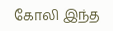கோலி இந்த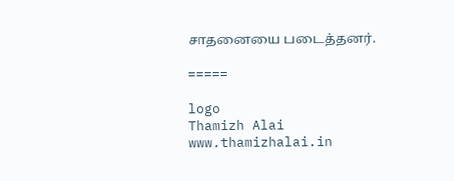சாதனையை படைத்தனர்.

=====

logo
Thamizh Alai
www.thamizhalai.in